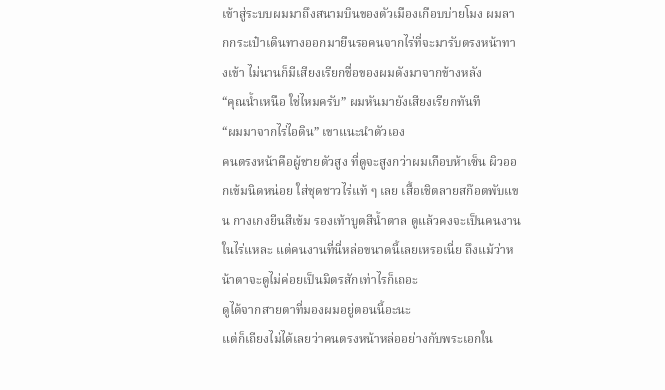เข้าสู่ระบบผมมาถึงสนามบินของตัวเมืองเกือบบ่ายโมง ผมลากกระเป๋าเดินทางออกมายืนรอคนจากไร่ที่จะมารับตรงหน้าทางเข้า ไม่นานก็มีเสียงเรียกชื่อของผมดังมาจากข้างหลัง
“คุณน้ำเหนือ ใช่ไหมครับ” ผมหันมายังเสียงเรียกทันที
“ผมมาจากไร่ไอดิน” เขาแนะนำตัวเอง
คนตรงหน้าคือผู้ชายตัวสูง ที่ดูจะสูงกว่าผมเกือบห้าเซ็น ผิวออกเข้มนิดหน่อย ใส่ชุดชาวไร่แท้ ๆ เลย เสื้อเชิตลายสก๊อตพับแขน กางเกงยีนสีเข้ม รองเท้าบูตสีน้ำตาล ดูแล้วคงจะเป็นคนงานในไร่แหละ แต่คนงานที่นี่หล่อขนาดนี้เลยเหรอเนี่ย ถึงแม้ว่าหน้าตาจะดูไม่ค่อยเป็นมิตรสักเท่าไรก็เถอะ
ดูได้จากสายตาที่มองผมอยู่ตอนนี้อะนะ
แต่ก็เถียงไม่ได้เลยว่าคนตรงหน้าหล่ออย่างกับพระเอกใน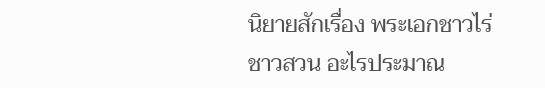นิยายสักเรื่อง พระเอกชาวไร่ชาวสวน อะไรประมาณ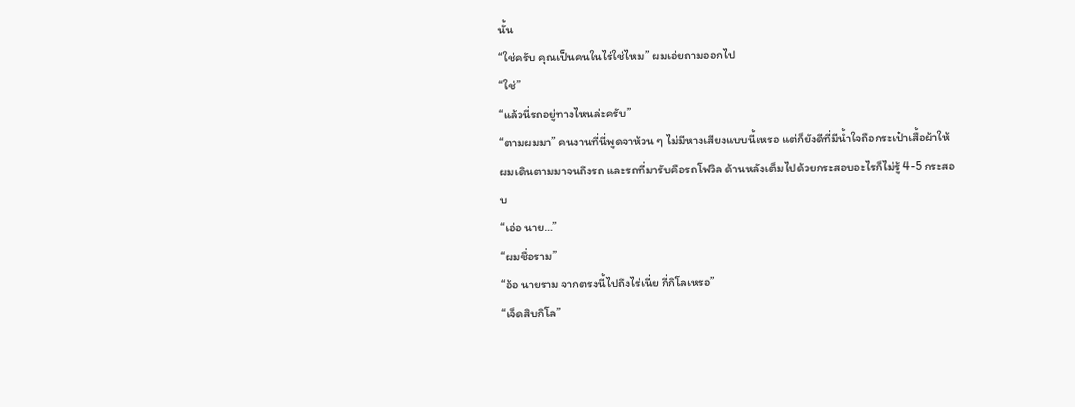นั้น
“ใช่ครับ คุณเป็นคนในไร่ใช่ไหม” ผมเอ่ยถามออกไป
“ใช่”
“แล้วนี่รถอยู่ทางไหนล่ะครับ”
“ตามผมมา” คนงานที่นี่พูดจาห้วน ๆ ไม่มีหางเสียงแบบนี้เหรอ แต่ก็ยังดีที่มีน้ำใจถือกระเป๋าเสื้อผ้าให้
ผมเดินตามมาจนถึงรถ และรถที่มารับคือรถโฟวิล ด้านหลังเต็มไปด้วยกระสอบอะไรก็ไม่รู้ 4-5 กระสอบ
“เอ่อ นาย…”
“ผมชื่อราม”
“อ้อ นายราม จากตรงนี้ไปถึงไร่เนี่ย กี่กิโลเหรอ”
“เจ็ดสิบกิโล”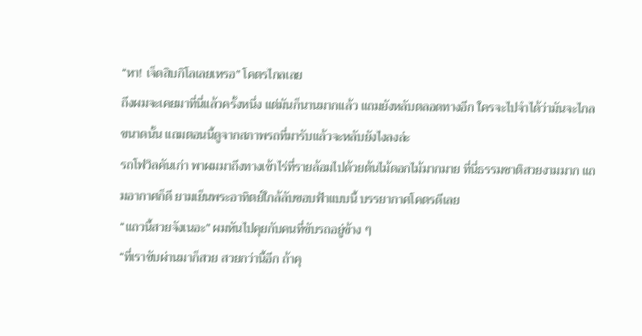“หา! เจ็ดสิบกิโลเลยเหรอ” โคตรไกลเลย
ถึงผมจะเคยมาที่นี่แล้วครั้งหนึ่ง แต่มันก็นานมากแล้ว แถมยังหลับตลอดทางอีก ใครจะไปจำได้ว่ามันจะไกลขนาดนั้น แถมตอนนี้ดูจากสภาพรถที่มารับแล้วจะหลับยังไงลงล่ะ
รถโฟวิลคันเก่า พาผมมาถึงทางเข้าไร่ที่รายล้อมไปด้วยต้นไม้ดอกไม้มากมาย ที่นี่ธรรมชาติสวยงามมาก แถมอากาศก็ดี ยามเย็นพระอาทิตย์ใกล้ลับขอบฟ้าแบบนี้ บรรยากาศโคตรดีเลย
“แถวนี้สวยจังเนอะ” ผมหันไปคุยกับคนที่ขับรถอยู่ข้าง ๆ
“ที่เราขับผ่านมาก็สวย สวยกว่านี้อีก ถ้าคุ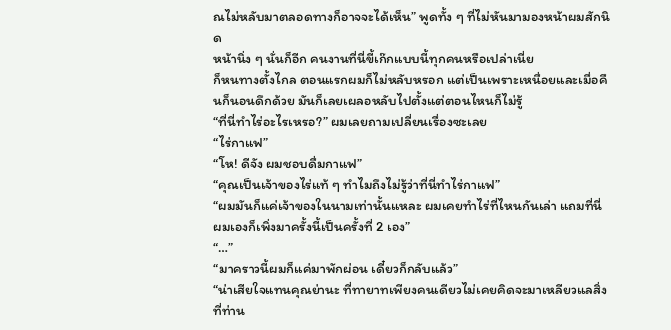ณไม่หลับมาตลอดทางก็อาจจะได้เห็น” พูดทั้ง ๆ ที่ไม่หันมามองหน้าผมสักนิด
หน้านิ่ง ๆ นั่นก็อีก คนงานที่นี่ขี้เก๊กแบบนี้ทุกคนหรือเปล่าเนี่ย
ก็หนทางตั้งไกล ตอนแรกผมก็ไม่หลับหรอก แต่เป็นเพราะเหนื่อยและเมื่อคืนก็นอนดึกด้วย มันก็เลยเผลอหลับไปตั้งแต่ตอนไหนก็ไม่รู้
“ที่นี่ทำไร่อะไรเหรอ?” ผมเลยถามเปลี่ยนเรื่องซะเลย
“ไร่กาแฟ”
“โห! ดีจัง ผมชอบดื่มกาแฟ”
“คุณเป็นเจ้าของไร่แท้ ๆ ทำไมถึงไม่รู้ว่าที่นี่ทำไร่กาแฟ”
“ผมมันก็แค่เจ้าของในนามเท่านั้นแหละ ผมเคยทำไร่ที่ไหนกันเล่า แถมที่นี่ผมเองก็เพิ่งมาครั้งนี้เป็นครั้งที่ 2 เอง”
“…”
“มาคราวนี้ผมก็แค่มาพักผ่อน เดี๋ยวก็กลับแล้ว”
“น่าเสียใจแทนคุณย่านะ ที่ทายาทเพียงคนเดียวไม่เคยคิดจะมาเหลียวแลสิ่งที่ท่าน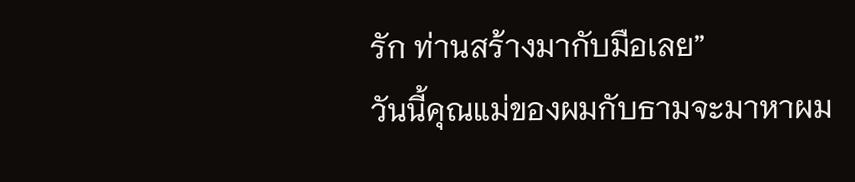รัก ท่านสร้างมากับมือเลย”
วันนี้คุณแม่ของผมกับธามจะมาหาผม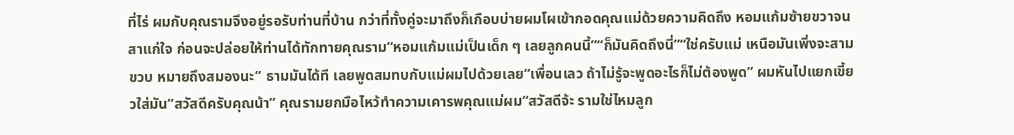ที่ไร่ ผมกับคุณรามจึงอยู่รอรับท่านที่บ้าน กว่าที่ทั้งคู่จะมาถึงก็เกือบบ่ายผมโผเข้ากอดคุณแม่ด้วยความคิดถึง หอมแก้มซ้ายขวาจนสาแก่ใจ ก่อนจะปล่อยให้ท่านได้ทักทายคุณราม“หอมแก้มแม่เป็นเด็ก ๆ เลยลูกคนนี้”“ก็มันคิดถึงนี่”“ใช่ครับแม่ เหนือมันเพิ่งจะสามขวบ หมายถึงสมองนะ” ธามมันได้ที เลยพูดสมทบกับแม่ผมไปด้วยเลย“เพื่อนเลว ถ้าไม่รู้จะพูดอะไรก็ไม่ต้องพูด” ผมหันไปแยกเขี้ยวใส่มัน“สวัสดีครับคุณน้า” คุณรามยกมือไหว้ทำความเคารพคุณแม่ผม“สวัสดีจ้ะ รามใช่ไหมลูก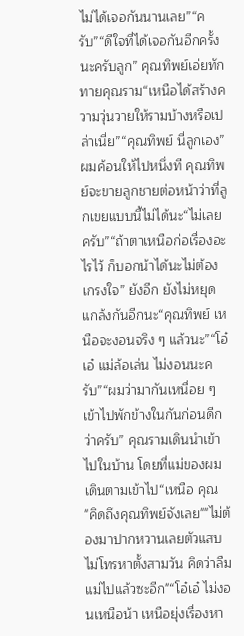ไม่ได้เจอกันนานเลย”“ครับ”“ดีใจที่ได้เจอกันอีกครั้งนะครับลูก” คุณทิพย์เอ่ยทักทายคุณราม“เหนือได้สร้างความวุ่นวายให้รามบ้างหรือเปล่าเนี่ย”“คุณทิพย์ นี่ลูกเอง” ผมค้อนให้ไปหนึ่งที คุณทิพย์จะขายลูกชายต่อหน้าว่าที่ลูกเขยแบบนี้ไม่ได้นะ“ไม่เลยครับ”“ถ้าตาเหนือก่อเรื่องอะไรไว้ ก็บอกน้าได้นะไม่ต้องเกรงใจ” ยังอีก ยังไม่หยุดแกล้งกันอีกนะ“คุณทิพย์ เหนือจะงอนจริง ๆ แล้วนะ”“โอ๋เอ๋ แม่ล้อเล่น ไม่งอนนะครับ”“ผมว่ามากันเหนื่อย ๆ เข้าไปพักข้างในกันก่อนดีกว่าครับ” คุณรามเดินนำเข้าไปในบ้าน โดยที่แม่ของผมเดินตามเข้าไป“เหนือ คุณ
"คิดถึงคุณทิพย์จังเลย""ไม่ต้องมาปากหวานเลยตัวแสบ ไม่โทรหาตั้งสามวัน คิดว่าลืมแม่ไปแล้วซะอีก"“โอ๋เอ๋ ไม่งอนเหนือน้า เหนือยุ่งเรื่องหา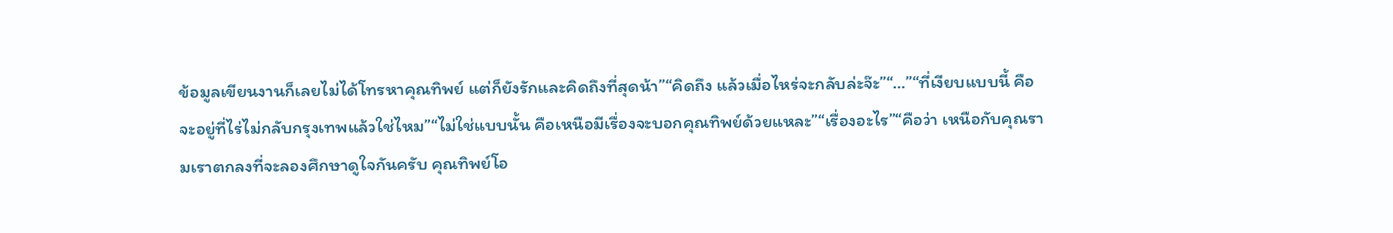ข้อมูลเขียนงานก็เลยไม่ได้โทรหาคุณทิพย์ แต่ก็ยังรักและคิดถึงที่สุดน้า”“คิดถึง แล้วเมื่อไหร่จะกลับล่ะจ๊ะ”“…”“ที่เงียบแบบนี้ คือจะอยู่ที่ไร่ไม่กลับกรุงเทพแล้วใช่ไหม”“ไม่ใช่แบบนั้น คือเหนือมีเรื่องจะบอกคุณทิพย์ด้วยแหละ”“เรื่องอะไร”“คือว่า เหนือกับคุณรามเราตกลงที่จะลองศึกษาดูใจกันครับ คุณทิพย์โอ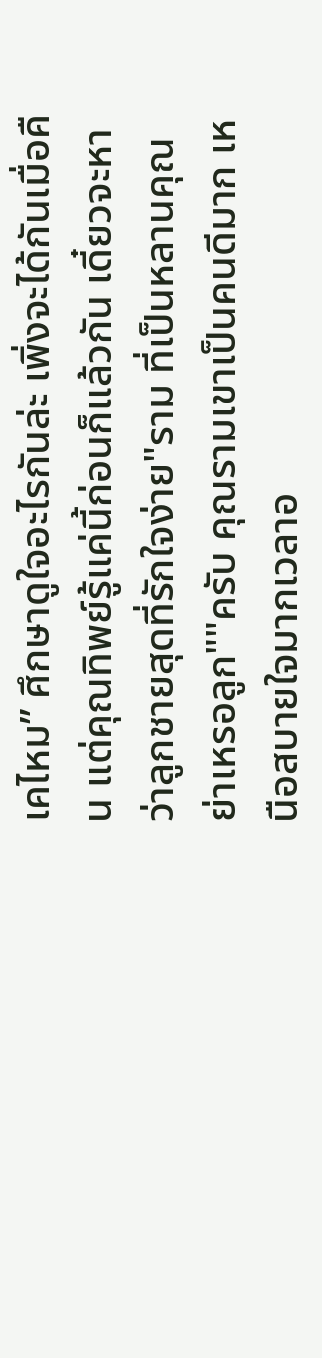เคไหม” ศึกษาดูใจอะไรกันล่ะ เพิ่งจะได้กันเมื่อคืน แต่คุณทิพย์รู้แค่นี้ก่อนก็แล้วกัน เดี๋ยวจะหาว่าลูกชายสุดที่รักใจง่าย"ราม ที่เป็นหลานคุณย่าเหรอลูก""ครับ คุณรามเขาเป็นคนดีมาก เหนือสบายใจมากเวลาอ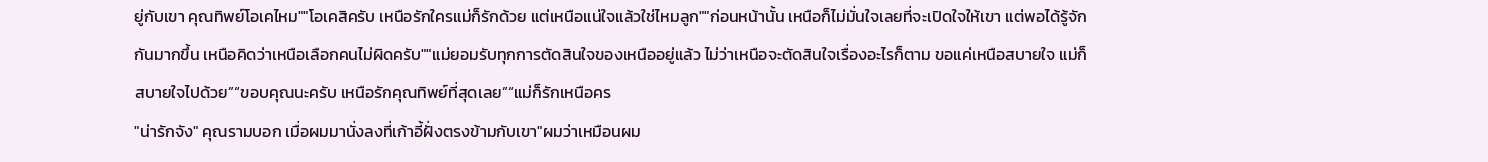ยู่กับเขา คุณทิพย์โอเคไหม""โอเคสิครับ เหนือรักใครแม่ก็รักด้วย แต่เหนือแน่ใจแล้วใช่ไหมลูก""ก่อนหน้านั้น เหนือก็ไม่มั่นใจเลยที่จะเปิดใจให้เขา แต่พอได้รู้จักกันมากขึ้น เหนือคิดว่าเหนือเลือกคนไม่ผิดครับ""แม่ยอมรับทุกการตัดสินใจของเหนืออยู่แล้ว ไม่ว่าเหนือจะตัดสินใจเรื่องอะไรก็ตาม ขอแค่เหนือสบายใจ แม่ก็สบายใจไปด้วย”“ขอบคุณนะครับ เหนือรักคุณทิพย์ที่สุดเลย”“แม่ก็รักเหนือคร
"น่ารักจัง" คุณรามบอก เมื่อผมมานั่งลงที่เก้าอี้ฝั่งตรงข้ามกับเขา"ผมว่าเหมือนผม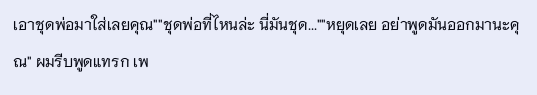เอาชุดพ่อมาใส่เลยคุณ""ชุดพ่อที่ไหนล่ะ นี่มันชุด...""หยุดเลย อย่าพูดมันออกมานะคุณ" ผมรีบพูดแทรก เพ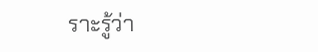ราะรู้ว่า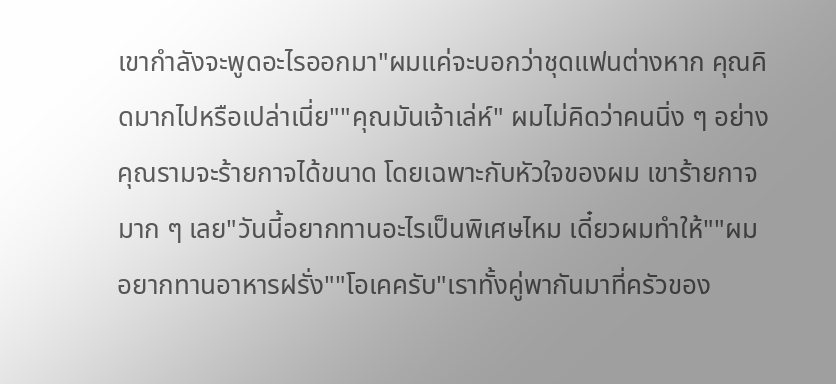เขากำลังจะพูดอะไรออกมา"ผมแค่จะบอกว่าชุดแฟนต่างหาก คุณคิดมากไปหรือเปล่าเนี่ย""คุณมันเจ้าเล่ห์" ผมไม่คิดว่าคนนิ่ง ๆ อย่างคุณรามจะร้ายกาจได้ขนาด โดยเฉพาะกับหัวใจของผม เขาร้ายกาจมาก ๆ เลย"วันนี้อยากทานอะไรเป็นพิเศษไหม เดี๋ยวผมทำให้""ผมอยากทานอาหารฝรั่ง""โอเคครับ"เราทั้งคู่พากันมาที่ครัวของ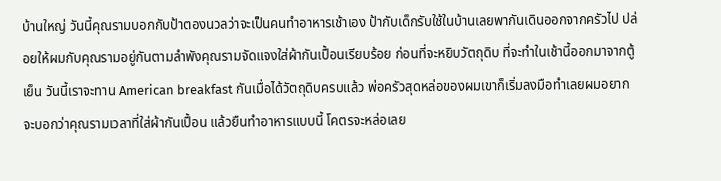บ้านใหญ่ วันนี้คุณรามบอกกับป้าตองนวลว่าจะเป็นคนทำอาหารเช้าเอง ป้ากับเด็กรับใช้ในบ้านเลยพากันเดินออกจากครัวไป ปล่อยให้ผมกับคุณรามอยู่กันตามลำพังคุณรามจัดแจงใส่ผ้ากันเปื้อนเรียบร้อย ก่อนที่จะหยิบวัตถุดิบ ที่จะทำในเช้านี้ออกมาจากตู้เย็น วันนี้เราจะทาน American breakfast กันเมื่อได้วัตถุดิบครบแล้ว พ่อครัวสุดหล่อของผมเขาก็เริ่มลงมือทำเลยผมอยากจะบอกว่าคุณรามเวลาที่ใส่ผ้ากันเปื้อน แล้วยืนทำอาหารแบบนี้ โคตรจะหล่อเลย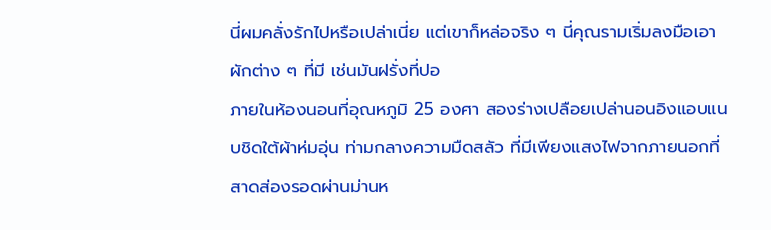นี่ผมคลั่งรักไปหรือเปล่าเนี่ย แต่เขาก็หล่อจริง ๆ นี่คุณรามเริ่มลงมือเอาผักต่าง ๆ ที่มี เช่นมันฝรั่งที่ปอ
ภายในห้องนอนที่อุณหภูมิ 25 องศา สองร่างเปลือยเปล่านอนอิงแอบแนบชิดใต้ผ้าห่มอุ่น ท่ามกลางความมืดสลัว ที่มีเพียงแสงไฟจากภายนอกที่สาดส่องรอดผ่านม่านห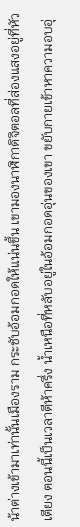น้าต่างเข้ามาเท่านั้นเมืองราม กระชับอ้อมกอดให้แน่นขึ้น เขามองนาฬิกาดิจิตอลที่ส่องแสงอยู่ที่หัวเตียง ตอนนี้เป็นเวลาตีห้าครึ่ง น้ำเหนือที่หลับอยู่ในอ้อมกอดอุ่นของเขา ขยับกายเข้าหาความอบอุ่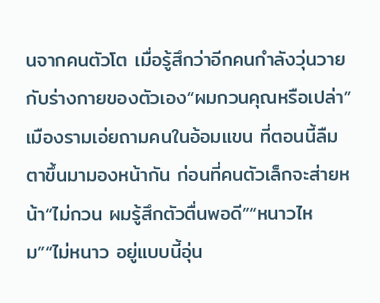นจากคนตัวโต เมื่อรู้สึกว่าอีกคนกำลังวุ่นวายกับร่างกายของตัวเอง“ผมกวนคุณหรือเปล่า” เมืองรามเอ่ยถามคนในอ้อมแขน ที่ตอนนี้ลืมตาขึ้นมามองหน้ากัน ก่อนที่คนตัวเล็กจะส่ายหน้า“ไม่กวน ผมรู้สึกตัวตื่นพอดี”“หนาวไหม”“ไม่หนาว อยู่แบบนี้อุ่น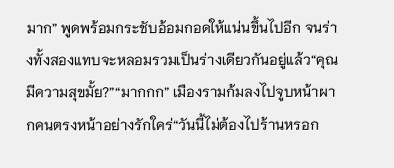มาก” พูดพร้อมกระชับอ้อมกอดให้แน่นขึ้นไปอีก จนร่างทั้งสองแทบจะหลอมรวมเป็นร่างเดียวกันอยู่แล้ว“คุณมีความสุขมั้ย?”“มากกก” เมืองรามก้มลงไปจูบหน้าผากคนตรงหน้าอย่างรักใคร่“วันนี้ไม่ต้องไปร้านหรอก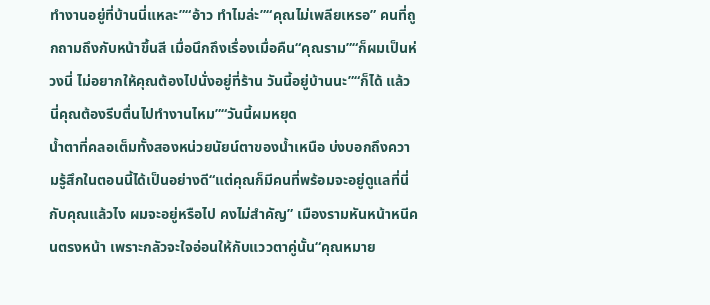ทำงานอยู่ที่บ้านนี่แหละ”“อ้าว ทำไมล่ะ”“คุณไม่เพลียเหรอ” คนที่ถูกถามถึงกับหน้าขึ้นสี เมื่อนึกถึงเรื่องเมื่อคืน“คุณราม”“ก็ผมเป็นห่วงนี่ ไม่อยากให้คุณต้องไปนั่งอยู่ที่ร้าน วันนี้อยู่บ้านนะ”“ก็ได้ แล้วนี่คุณต้องรีบตื่นไปทำงานไหม”“วันนี้ผมหยุด
น้ำตาที่คลอเต็มทั้งสองหน่วยนัยน์ตาของน้ำเหนือ บ่งบอกถึงความรู้สึกในตอนนี้ได้เป็นอย่างดี“แต่คุณก็มีคนที่พร้อมจะอยู่ดูแลที่นี่กับคุณแล้วไง ผมจะอยู่หรือไป คงไม่สำคัญ” เมืองรามหันหน้าหนีคนตรงหน้า เพราะกลัวจะใจอ่อนให้กับแววตาคู่นั้น“คุณหมาย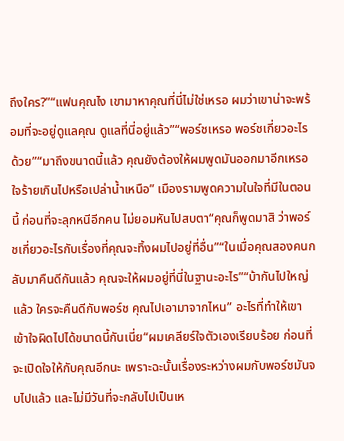ถึงใคร?”“แฟนคุณไง เขามาหาคุณที่นี่ไม่ใช่เหรอ ผมว่าเขาน่าจะพร้อมที่จะอยู่ดูแลคุณ ดูแลที่นี่อยู่แล้ว”“พอร์ชเหรอ พอร์ชเกี่ยวอะไรด้วย”“มาถึงขนาดนี้แล้ว คุณยังต้องให้ผมพูดมันออกมาอีกเหรอ ใจร้ายเกินไปหรือเปล่าน้ำเหนือ” เมืองรามพูดความในใจที่มีในตอนนี้ ก่อนที่จะลุกหนีอีกคน ไม่ยอมหันไปสบตา“คุณก็พูดมาสิ ว่าพอร์ชเกี่ยวอะไรกับเรื่องที่คุณจะทิ้งผมไปอยู่ที่อื่น”“ในเมื่อคุณสองคนกลับมาคืนดีกันแล้ว คุณจะให้ผมอยู่ที่นี่ในฐานะอะไร”“บ้ากันไปใหญ่แล้ว ใครจะคืนดีกับพอร์ช คุณไปเอามาจากไหน” อะไรที่ทำให้เขาเข้าใจผิดไปได้ขนาดนี้กันเนี่ย“ผมเคลียร์ใจตัวเองเรียบร้อย ก่อนที่จะเปิดใจให้กับคุณอีกนะ เพราะฉะนั้นเรื่องระหว่างผมกับพอร์ชมันจบไปแล้ว และไม่มีวันที่จะกลับไปเป็นเห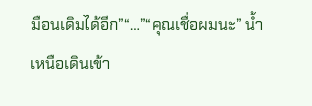มือนเดิมได้อีก”“…”“คุณเชื่อผมนะ” น้ำเหนือเดินเข้า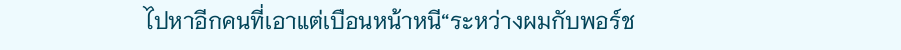ไปหาอีกคนที่เอาแต่เบือนหน้าหนี“ระหว่างผมกับพอร์ช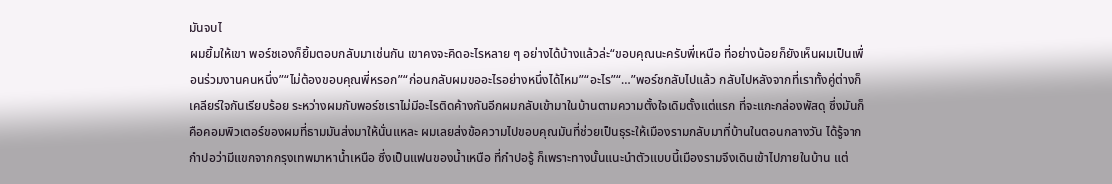มันจบไ
ผมยิ้มให้เขา พอร์ชเองก็ยิ้มตอบกลับมาเช่นกัน เขาคงจะคิดอะไรหลาย ๆ อย่างได้บ้างแล้วล่ะ“ขอบคุณนะครับพี่เหนือ ที่อย่างน้อยก็ยังเห็นผมเป็นเพื่อนร่วมงานคนหนึ่ง”“ไม่ต้องขอบคุณพี่หรอก”“ก่อนกลับผมขออะไรอย่างหนึ่งได้ไหม”“อะไร”“…”พอร์ชกลับไปแล้ว กลับไปหลังจากที่เราทั้งคู่ต่างก็เคลียร์ใจกันเรียบร้อย ระหว่างผมกับพอร์ชเราไม่มีอะไรติดค้างกันอีกผมกลับเข้ามาในบ้านตามความตั้งใจเดิมตั้งแต่แรก ที่จะแกะกล่องพัสดุ ซึ่งมันก็คือคอมพิวเตอร์ของผมที่ธามมันส่งมาให้นั่นแหละ ผมเลยส่งข้อความไปขอบคุณมันที่ช่วยเป็นธุระให้เมืองรามกลับมาที่บ้านในตอนกลางวัน ได้รู้จากกำปอว่ามีแขกจากกรุงเทพมาหาน้ำเหนือ ซึ่งเป็นแฟนของน้ำเหนือ ที่กำปอรู้ ก็เพราะทางนั้นแนะนำตัวแบบนี้เมืองรามจึงเดินเข้าไปภายในบ้าน แต่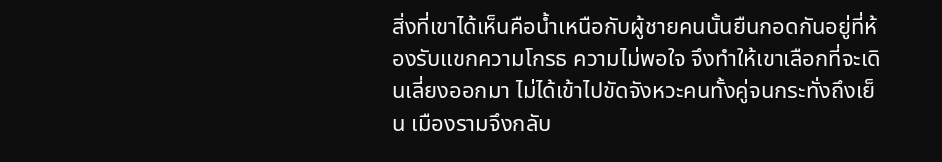สิ่งที่เขาได้เห็นคือน้ำเหนือกับผู้ชายคนนั้นยืนกอดกันอยู่ที่ห้องรับแขกความโกรธ ความไม่พอใจ จึงทำให้เขาเลือกที่จะเดินเลี่ยงออกมา ไม่ได้เข้าไปขัดจังหวะคนทั้งคู่จนกระทั่งถึงเย็น เมืองรามจึงกลับ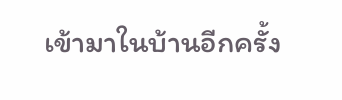เข้ามาในบ้านอีกครั้ง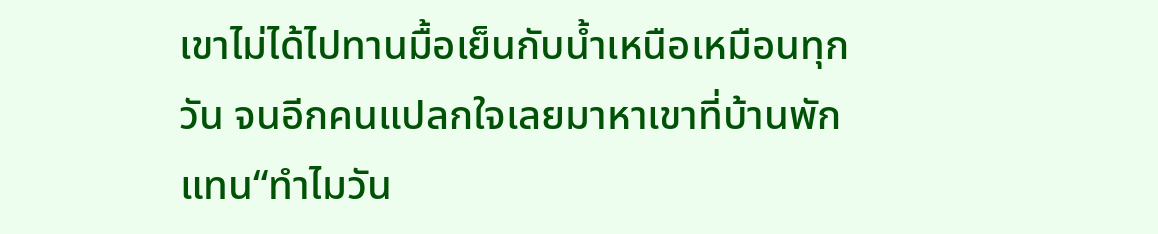เขาไม่ได้ไปทานมื้อเย็นกับน้ำเหนือเหมือนทุกวัน จนอีกคนแปลกใจเลยมาหาเขาที่บ้านพักแทน“ทำไมวัน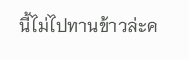นี้ไม่ไปทานข้าวล่ะค